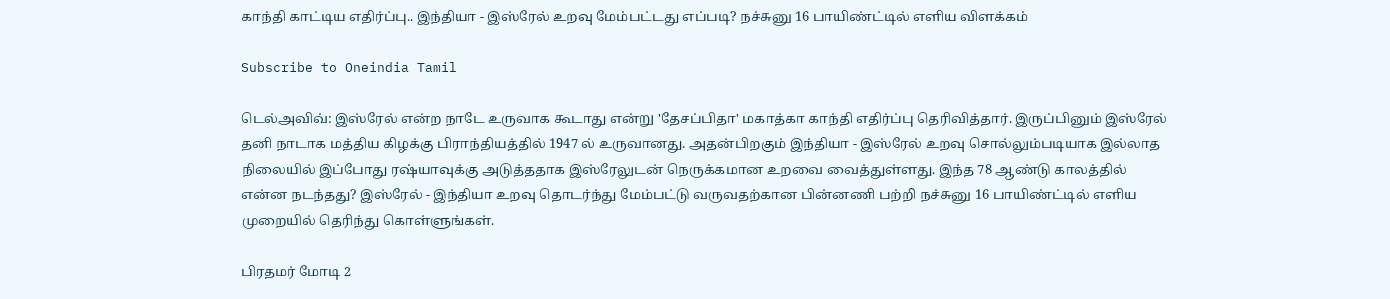காந்தி காட்டிய எதிர்ப்பு.. இந்தியா - இஸ்ரேல் உறவு மேம்பட்டது எப்படி? நச்சுனு 16 பாயிண்ட்டில் எளிய விளக்கம்

Subscribe to Oneindia Tamil

டெல்அவிவ்: இஸ்ரேல் என்ற நாடே உருவாக கூடாது என்று 'தேசப்பிதா' மகாத்கா காந்தி எதிர்ப்பு தெரிவித்தார். இருப்பினும் இஸ்ரேல் தனி நாடாக மத்திய கிழக்கு பிராந்தியத்தில் 1947 ல் உருவானது. அதன்பிறகும் இந்தியா - இஸ்ரேல் உறவு சொல்லும்படியாக இல்லாத நிலையில் இப்போது ரஷ்யாவுக்கு அடுத்ததாக இஸ்ரேலுடன் நெருக்கமான உறவை வைத்துள்ளது. இந்த 78 ஆண்டு காலத்தில் என்ன நடந்தது? இஸ்ரேல் - இந்தியா உறவு தொடர்ந்து மேம்பட்டு வருவதற்கான பின்னணி பற்றி நச்சுனு 16 பாயிண்ட்டில் எளிய முறையில் தெரிந்து கொள்ளுங்கள்.

பிரதமர் மோடி 2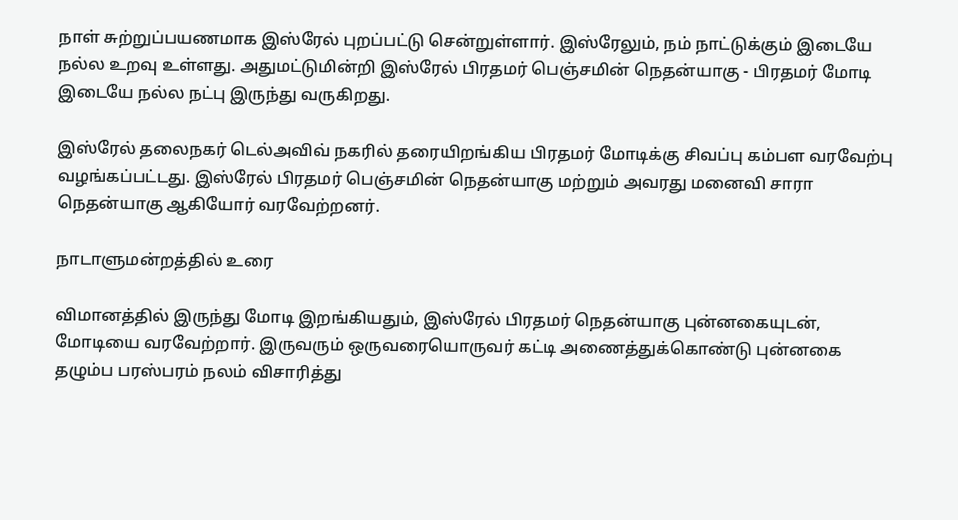நாள் சுற்றுப்பயணமாக இஸ்ரேல் புறப்பட்டு சென்றுள்ளார். இஸ்ரேலும், நம் நாட்டுக்கும் இடையே நல்ல உறவு உள்ளது. அதுமட்டுமின்றி இஸ்ரேல் பிரதமர் பெஞ்சமின் நெதன்யாகு - பிரதமர் மோடி இடையே நல்ல நட்பு இருந்து வருகிறது.

இஸ்ரேல் தலைநகர் டெல்அவிவ் நகரில் தரையிறங்கிய பிரதமர் மோடிக்கு சிவப்பு கம்பள வரவேற்பு வழங்கப்பட்டது. இஸ்ரேல் பிரதமர் பெஞ்சமின் நெதன்யாகு மற்றும் அவரது மனைவி சாரா நெதன்யாகு ஆகியோர் வரவேற்றனர்.

நாடாளுமன்றத்தில் உரை

விமானத்தில் இருந்து மோடி இறங்கியதும், இஸ்ரேல் பிரதமர் நெதன்யாகு புன்னகையுடன், மோடியை வரவேற்றார். இருவரும் ஒருவரையொருவர் கட்டி அணைத்துக்கொண்டு புன்னகை தழும்ப பரஸ்பரம் நலம் விசாரித்து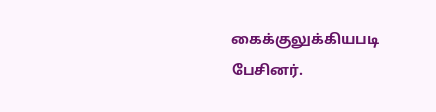கைக்குலுக்கியபடி பேசினர்.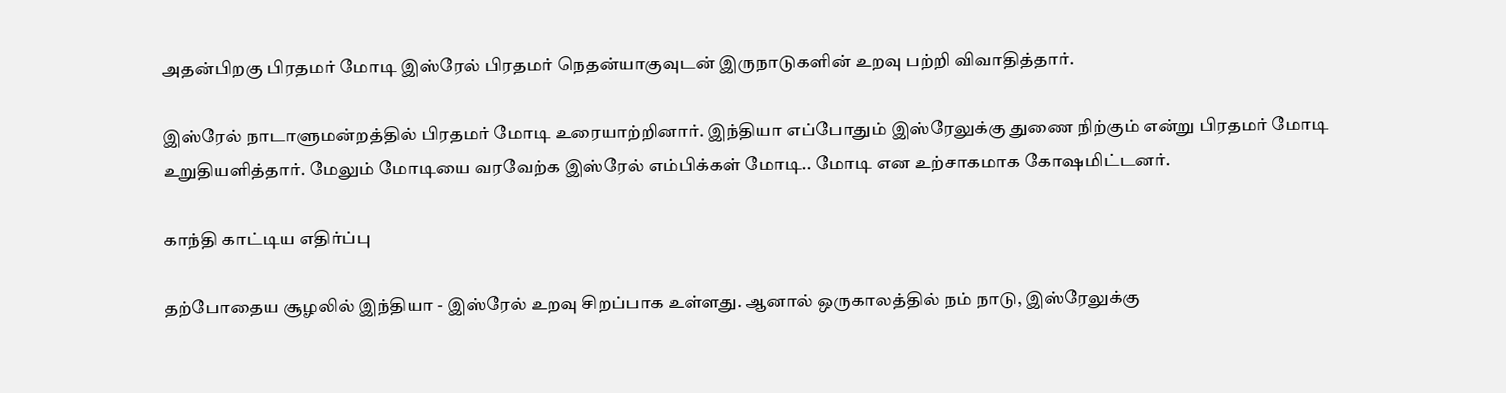அதன்பிறகு பிரதமர் மோடி இஸ்ரேல் பிரதமர் நெதன்யாகுவுடன் இருநாடுகளின் உறவு பற்றி விவாதித்தார்.

இஸ்ரேல் நாடாளுமன்றத்தில் பிரதமர் மோடி உரையாற்றினார். இந்தியா எப்போதும் இஸ்ரேலுக்கு துணை நிற்கும் என்று பிரதமர் மோடி உறுதியளித்தார். மேலும் மோடியை வரவேற்க இஸ்ரேல் எம்பிக்கள் மோடி.. மோடி என உற்சாகமாக கோஷமிட்டனர்.

காந்தி காட்டிய எதிர்ப்பு

தற்போதைய சூழலில் இந்தியா - இஸ்ரேல் உறவு சிறப்பாக உள்ளது. ஆனால் ஒருகாலத்தில் நம் நாடு, இஸ்ரேலுக்கு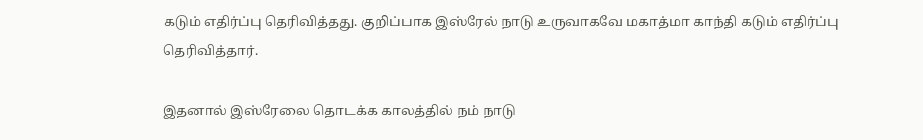கடும் எதிர்ப்பு தெரிவித்தது. குறிப்பாக இஸ்ரேல் நாடு உருவாகவே மகாத்மா காந்தி கடும் எதிர்ப்பு தெரிவித்தார்.

இதனால் இஸ்ரேலை தொடக்க காலத்தில் நம் நாடு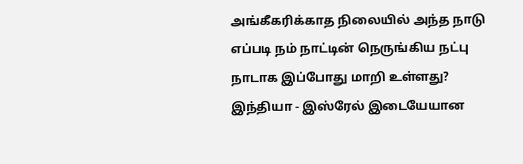அங்கீகரிக்காத நிலையில் அந்த நாடு எப்படி நம் நாட்டின் நெருங்கிய நட்பு நாடாக இப்போது மாறி உள்ளது? இந்தியா - இஸ்ரேல் இடையேயான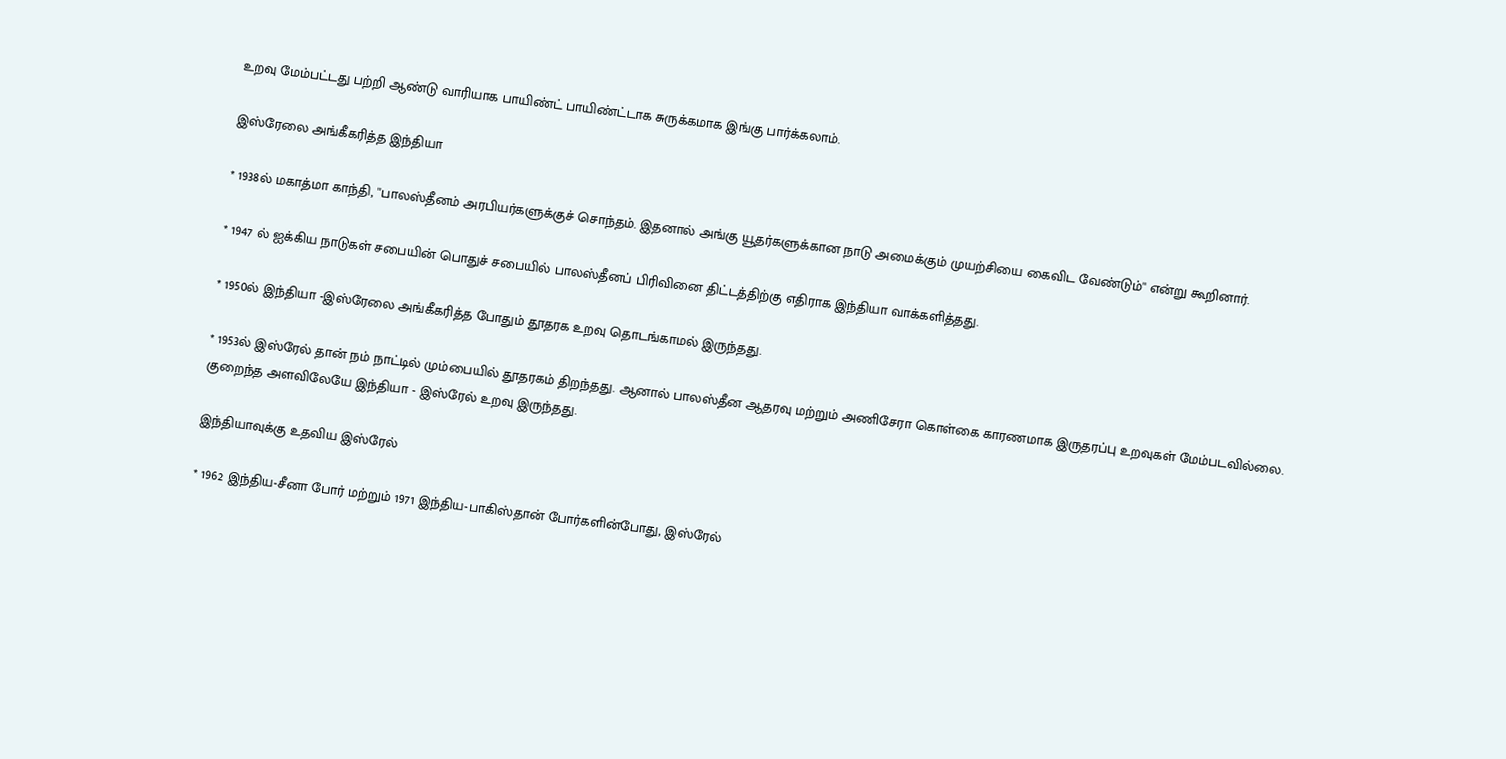உறவு மேம்பட்டது பற்றி ஆண்டு வாரியாக பாயிண்ட் பாயிண்ட்டாக சுருக்கமாக இங்கு பார்க்கலாம்.

இஸ்ரேலை அங்கீகரித்த இந்தியா

* 1938ல் மகாத்மா காந்தி, ''பாலஸ்தீனம் அரபியர்களுக்குச் சொந்தம். இதனால் அங்கு யூதர்களுக்கான நாடு அமைக்கும் முயற்சியை கைவிட வேண்டும்'' என்று கூறினார்.

* 1947 ல் ஐக்கிய நாடுகள் சபையின் பொதுச் சபையில் பாலஸ்தீனப் பிரிவினை திட்டத்திற்கு எதிராக இந்தியா வாக்களித்தது.

* 1950ல் இந்தியா -இஸ்ரேலை அங்கீகரித்த போதும் தூதரக உறவு தொடங்காமல் இருந்தது.

* 1953ல் இஸ்ரேல் தான் நம் நாட்டில் மும்பையில் தூதரகம் திறந்தது. ஆனால் பாலஸ்தீன ஆதரவு மற்றும் அணிசேரா கொள்கை காரணமாக இருதரப்பு உறவுகள் மேம்படவில்லை. குறைந்த அளவிலேயே இந்தியா - இஸ்ரேல் உறவு இருந்தது.

இந்தியாவுக்கு உதவிய இஸ்ரேல்

* 1962 இந்திய-சீனா போர் மற்றும் 1971 இந்திய-பாகிஸ்தான் போர்களின்போது, இஸ்ரேல்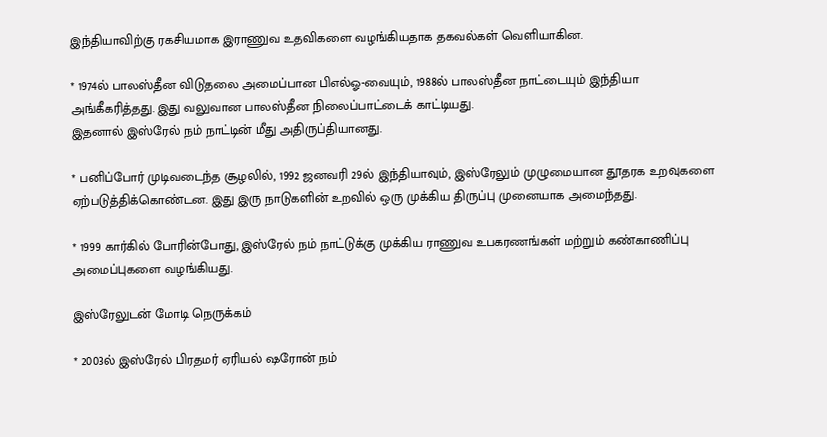இந்தியாவிற்கு ரகசியமாக இராணுவ உதவிகளை வழங்கியதாக தகவல்கள் வெளியாகின.

* 1974ல் பாலஸ்தீன விடுதலை அமைப்பான பிஎல்ஓ-வையும், 1988ல் பாலஸ்தீன நாட்டையும் இந்தியா அங்கீகரித்தது. இது வலுவான பாலஸ்தீன நிலைப்பாட்டைக் காட்டியது.
இதனால் இஸ்ரேல் நம் நாட்டின் மீது அதிருப்தியானது.

* பனிப்போர் முடிவடைந்த சூழலில், 1992 ஜனவரி 29ல் இந்தியாவும், இஸ்ரேலும் முழுமையான தூதரக உறவுகளை ஏற்படுத்திக்கொண்டன. இது இரு நாடுகளின் உறவில் ஒரு முக்கிய திருப்பு முனையாக அமைந்தது.

* 1999 கார்கில் போரின்போது, இஸ்ரேல் நம் நாட்டுக்கு முக்கிய ராணுவ உபகரணங்கள் மற்றும் கண்காணிப்பு அமைப்புகளை வழங்கியது.

இஸ்ரேலுடன் மோடி நெருக்கம்

* 2003ல் இஸ்ரேல் பிரதமர் ஏரியல் ஷரோன் நம்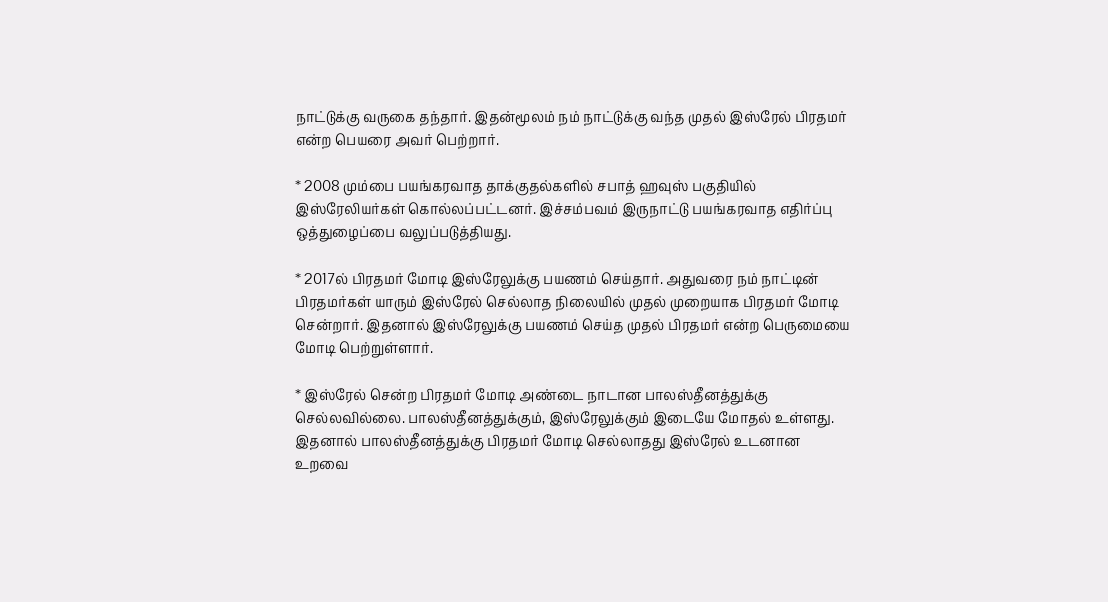நாட்டுக்கு வருகை தந்தார். இதன்மூலம் நம் நாட்டுக்கு வந்த முதல் இஸ்ரேல் பிரதமர் என்ற பெயரை அவர் பெற்றார்.

* 2008 மும்பை பயங்கரவாத தாக்குதல்களில் சபாத் ஹவுஸ் பகுதியில் இஸ்ரேலியர்கள் கொல்லப்பட்டனர். இச்சம்பவம் இருநாட்டு பயங்கரவாத எதிர்ப்பு ஒத்துழைப்பை வலுப்படுத்தியது.

* 2017ல் பிரதமர் மோடி இஸ்ரேலுக்கு பயணம் செய்தார். அதுவரை நம் நாட்டின் பிரதமர்கள் யாரும் இஸ்ரேல் செல்லாத நிலையில் முதல் முறையாக பிரதமர் மோடி சென்றார். இதனால் இஸ்ரேலுக்கு பயணம் செய்த முதல் பிரதமர் என்ற பெருமையை மோடி பெற்றுள்ளார்.

* இஸ்ரேல் சென்ற பிரதமர் மோடி அண்டை நாடான பாலஸ்தீனத்துக்கு செல்லவில்லை. பாலஸ்தீனத்துக்கும், இஸ்ரேலுக்கும் இடையே மோதல் உள்ளது. இதனால் பாலஸ்தீனத்துக்கு பிரதமர் மோடி செல்லாதது இஸ்ரேல் உடனான உறவை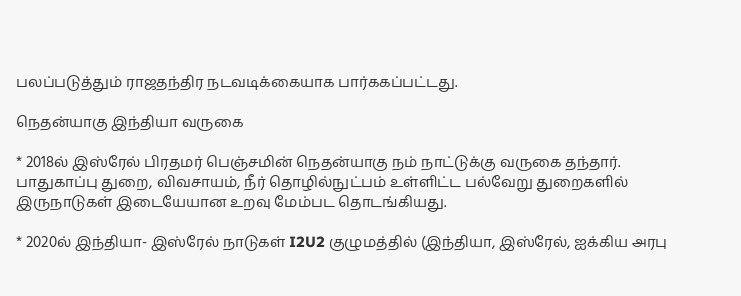பலப்படுத்தும் ராஜதந்திர நடவடிக்கையாக பார்ககப்பட்டது.

நெதன்யாகு இந்தியா வருகை

* 2018ல் இஸ்ரேல் பிரதமர் பெஞ்சமின் நெதன்யாகு நம் நாட்டுக்கு வருகை தந்தார். பாதுகாப்பு துறை, விவசாயம், நீர் தொழில்நுட்பம் உள்ளிட்ட பல்வேறு துறைகளில் இருநாடுகள் இடையேயான உறவு மேம்பட தொடங்கியது.

* 2020ல் இந்தியா- இஸ்ரேல் நாடுகள் I2U2 குழுமத்தில் (இந்தியா, இஸ்ரேல், ஐக்கிய அரபு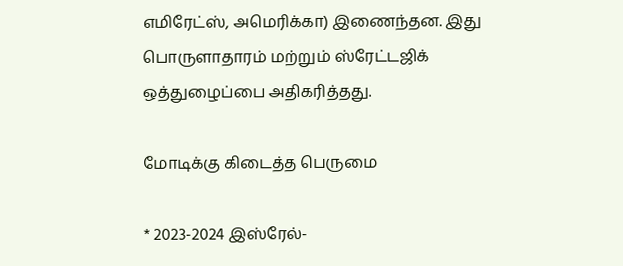எமிரேட்ஸ், அமெரிக்கா) இணைந்தன. இது பொருளாதாரம் மற்றும் ஸ்ரேட்டஜிக் ஒத்துழைப்பை அதிகரித்தது.

மோடிக்கு கிடைத்த பெருமை

* 2023-2024 இஸ்ரேல்-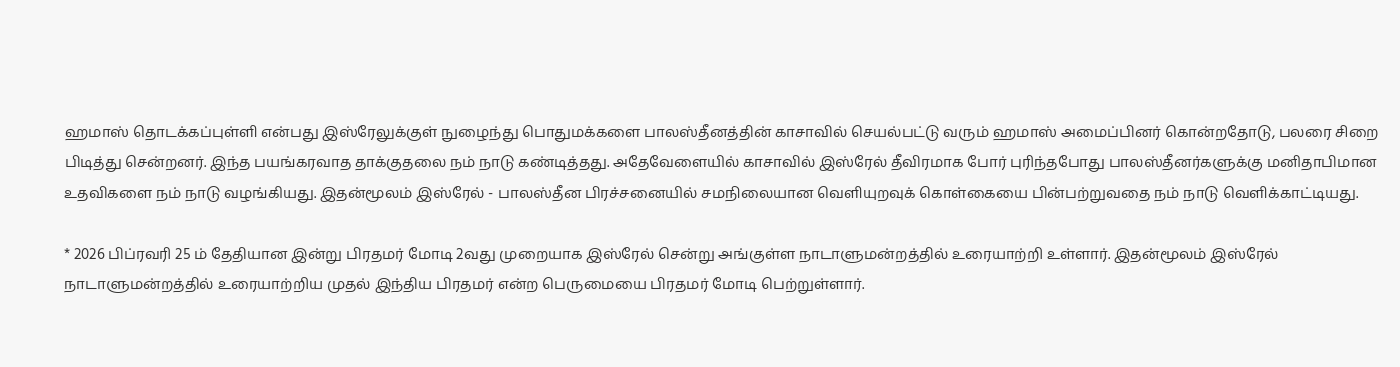ஹமாஸ் தொடக்கப்புள்ளி என்பது இஸ்ரேலுக்குள் நுழைந்து பொதுமக்களை பாலஸ்தீனத்தின் காசாவில் செயல்பட்டு வரும் ஹமாஸ் அமைப்பினர் கொன்றதோடு, பலரை சிறை பிடித்து சென்றனர். இந்த பயங்கரவாத தாக்குதலை நம் நாடு கண்டித்தது. அதேவேளையில் காசாவில் இஸ்ரேல் தீவிரமாக போர் புரிந்தபோது பாலஸ்தீனர்களுக்கு மனிதாபிமான உதவிகளை நம் நாடு வழங்கியது. இதன்மூலம் இஸ்ரேல் - பாலஸ்தீன பிரச்சனையில் சமநிலையான வெளியுறவுக் கொள்கையை பின்பற்றுவதை நம் நாடு வெளிக்காட்டியது.

* 2026 பிப்ரவரி 25 ம் தேதியான இன்று பிரதமர் மோடி 2வது முறையாக இஸ்ரேல் சென்று அங்குள்ள நாடாளுமன்றத்தில் உரையாற்றி உள்ளார். இதன்மூலம் இஸ்ரேல் நாடாளுமன்றத்தில் உரையாற்றிய முதல் இந்திய பிரதமர் என்ற பெருமையை பிரதமர் மோடி பெற்றுள்ளார்.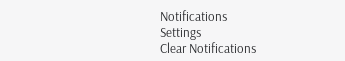Notifications
Settings
Clear Notifications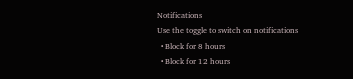Notifications
Use the toggle to switch on notifications
  • Block for 8 hours
  • Block for 12 hours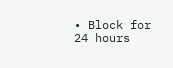• Block for 24 hours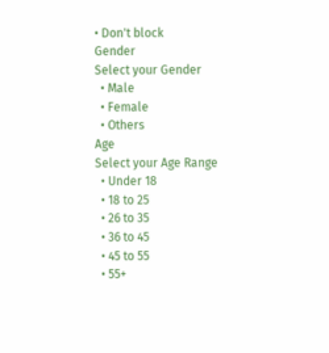• Don't block
Gender
Select your Gender
  • Male
  • Female
  • Others
Age
Select your Age Range
  • Under 18
  • 18 to 25
  • 26 to 35
  • 36 to 45
  • 45 to 55
  • 55+